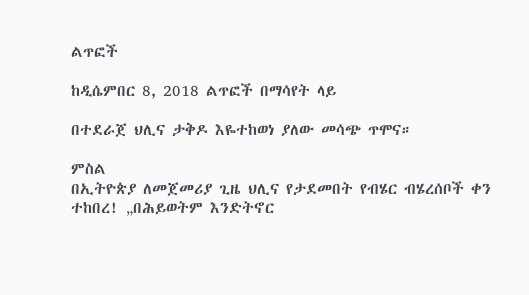ልጥፎች

ከዲሴምበር 8, 2018 ልጥፎች በማሳየት ላይ

በተደራጀ ህሊና ታቅዶ እዬተከወነ ያለው መሳጭ ጥሞና።

ምስል
በኢትዮጵያ ለመጀመሪያ ጊዜ ህሊና የታደመበት የብሄር ብሄረሰቦች ቀን ተከበረ! „በሕይወትም እንድትኖር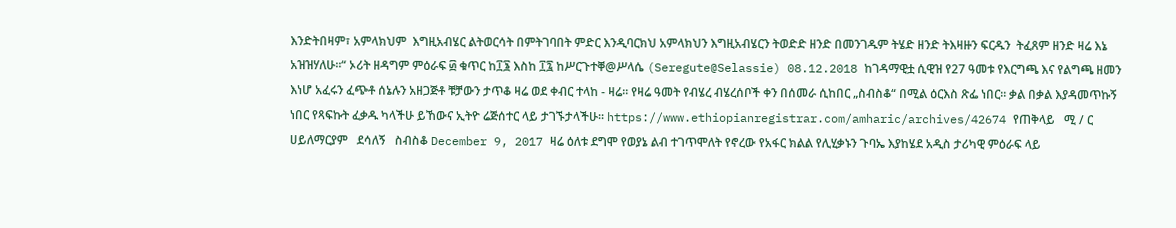እንድትበዛም፣ አምላክህም  እግዚአብሄር ልትወርሳት በምትገባበት ምድር እንዲባርክህ አምላክህን እግዚአብሄርን ትወድድ ዘንድ በመንገዱም ትሄድ ዘንድ ትእዛዙን ፍርዱን  ትፈጸም ዘንድ ዛሬ እኔ አዝዝሃለሁ።“ ኦሪት ዘዳግም ምዕራፍ ፴ ቁጥር ከ፲፮ እስከ ፲፯ ከሥርጉተቐ@ሥላሴ (Seregute@Selassie) 08.12.2018 ከገዳማዊቷ ሲዊዝ የ27 ዓመቱ የእርግጫ እና የልግጫ ዘመን እነሆ አፈሩን ፈጭቶ ሰኔሉን አዘጋጅቶ ቹቻውን ታጥቆ ዛሬ ወደ ቀብር ተላከ - ዛሬ። የዛሬ ዓመት የብሄረ ብሄረሰቦች ቀን በሰመራ ሲከበር „ስብስቆ“ በሚል ዕርእስ ጽፌ ነበር። ቃል በቃል እያዳመጥኩኝ ነበር የጻፍኩት ፈቃዱ ካላችሁ ይኸውና ኢትዮ ሬጅሰተር ላይ ታገኙታላችሁ። https://www.ethiopianregistrar.com/amharic/archives/42674 የጠቅላይ   ሚ / ር   ሀይለማርያም   ደሳለኝ   ስብስቆ December 9, 2017 ዛሬ ዕለቱ ደግሞ የወያኔ ልብ ተገጥሞለት የኖረው የአፋር ክልል የሊሂቃኑን ጉባኤ እያከሄደ አዲስ ታሪካዊ ምዕራፍ ላይ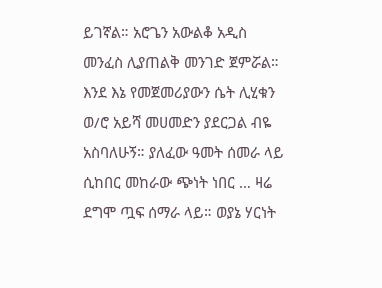ይገኛል። አሮጌን አውልቆ አዲስ መንፈስ ሊያጠልቅ መንገድ ጀምሯል። እንደ እኔ የመጀመሪያውን ሴት ሊሂቁን ወ/ሮ አይሻ መሀመድን ያደርጋል ብዬ አስባለሁኝ። ያለፈው ዓመት ሰመራ ላይ ሲከበር መከራው ጭነት ነበር … ዛሬ ደግሞ ጧፍ ሰማራ ላይ። ወያኔ ሃርነት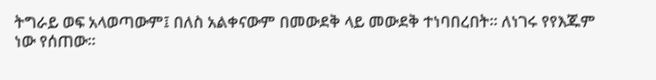ትግራይ ወፍ አላወጣውም፤ በለስ አልቀናውም በመውደቅ ላይ መውደቅ ተነባበረበት። ለነገሩ የየእጁም ነው የሰጠው።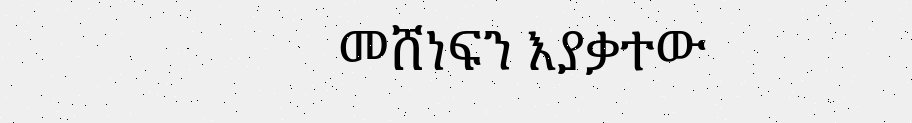መሸነፍን እያቃተው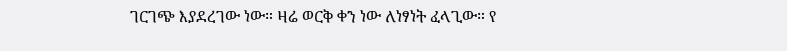ገርገጭ እያደረገው ነው። ዛሬ ወርቅ ቀን ነው ለነፃነት ፈላጊው። የ